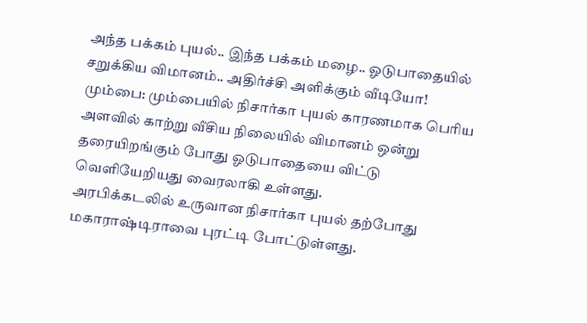அந்த பக்கம் புயல்.. இந்த பக்கம் மழை.. ஓடுபாதையில் சறுக்கிய விமானம்.. அதிர்ச்சி அளிக்கும் வீடியோ!
மும்பை: மும்பையில் நிசார்கா புயல் காரணமாக பெரிய அளவில் காற்று வீசிய நிலையில் விமானம் ஒன்று தரையிறங்கும் போது ஓடுபாதையை விட்டு வெளியேறியது வைரலாகி உள்ளது.
அரபிக்கடலில் உருவான நிசார்கா புயல் தற்போது மகாராஷ்டிராவை புரட்டி போட்டுள்ளது.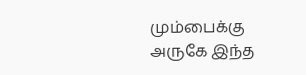மும்பைக்கு அருகே இந்த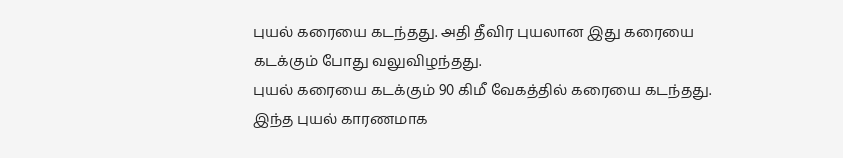புயல் கரையை கடந்தது. அதி தீவிர புயலான இது கரையை கடக்கும் போது வலுவிழந்தது.
புயல் கரையை கடக்கும் 90 கிமீ வேகத்தில் கரையை கடந்தது. இந்த புயல் காரணமாக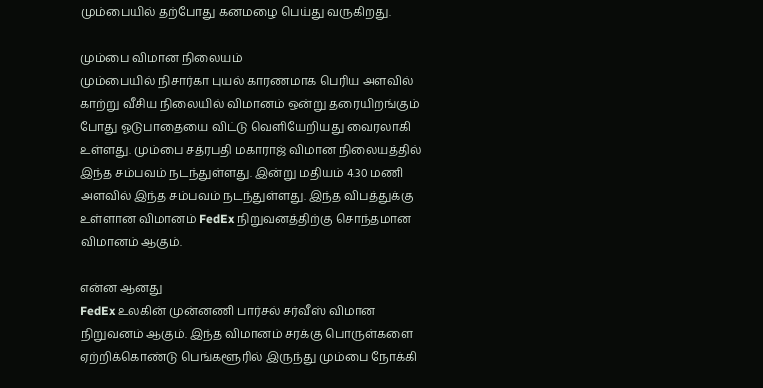மும்பையில் தற்போது கனமழை பெய்து வருகிறது.

மும்பை விமான நிலையம்
மும்பையில் நிசார்கா புயல் காரணமாக பெரிய அளவில் காற்று வீசிய நிலையில் விமானம் ஒன்று தரையிறங்கும் போது ஓடுபாதையை விட்டு வெளியேறியது வைரலாகி உள்ளது. மும்பை சத்ரபதி மகாராஜ் விமான நிலையத்தில் இந்த சம்பவம் நடந்துள்ளது. இன்று மதியம் 4.30 மணி அளவில் இந்த சம்பவம் நடந்துள்ளது. இந்த விபத்துக்கு உள்ளான விமானம் FedEx நிறுவனத்திற்கு சொந்தமான விமானம் ஆகும்.

என்ன ஆனது
FedEx உலகின் முன்னணி பார்சல் சர்வீஸ் விமான நிறுவனம் ஆகும். இந்த விமானம் சரக்கு பொருள்களை ஏற்றிக்கொண்டு பெங்களூரில் இருந்து மும்பை நோக்கி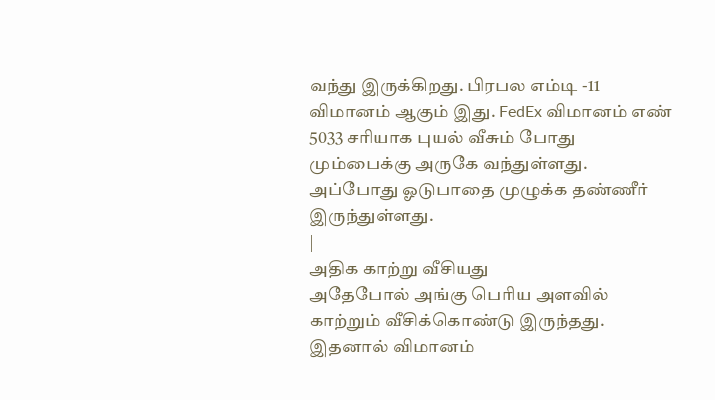வந்து இருக்கிறது. பிரபல எம்டி -11 விமானம் ஆகும் இது. FedEx விமானம் எண் 5033 சரியாக புயல் வீசும் போது மும்பைக்கு அருகே வந்துள்ளது. அப்போது ஓடுபாதை முழுக்க தண்ணீர் இருந்துள்ளது.
|
அதிக காற்று வீசியது
அதேபோல் அங்கு பெரிய அளவில் காற்றும் வீசிக்கொண்டு இருந்தது. இதனால் விமானம்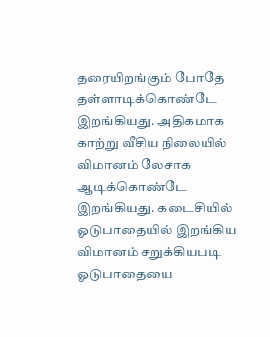தரையிறங்கும் போதே தள்ளாடிக்கொண்டே இறங்கியது. அதிகமாக காற்று வீசிய நிலையில் விமானம் லேசாக ஆடிக்கொண்டே இறங்கியது. கடைசியில் ஓடுபாதையில் இறங்கிய விமானம் சறுக்கியபடி ஓடுபாதையை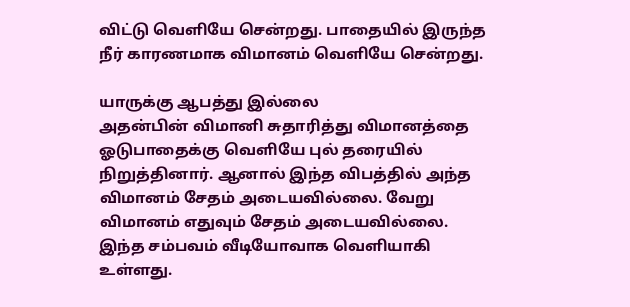விட்டு வெளியே சென்றது. பாதையில் இருந்த நீர் காரணமாக விமானம் வெளியே சென்றது.

யாருக்கு ஆபத்து இல்லை
அதன்பின் விமானி சுதாரித்து விமானத்தை ஓடுபாதைக்கு வெளியே புல் தரையில் நிறுத்தினார். ஆனால் இந்த விபத்தில் அந்த விமானம் சேதம் அடையவில்லை. வேறு விமானம் எதுவும் சேதம் அடையவில்லை. இந்த சம்பவம் வீடியோவாக வெளியாகி உள்ளது.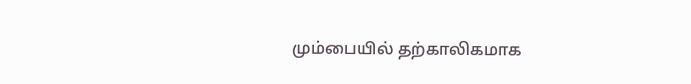மும்பையில் தற்காலிகமாக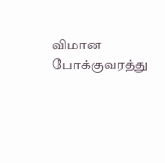விமான போக்குவரத்து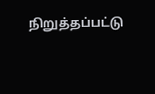நிறுத்தப்பட்டு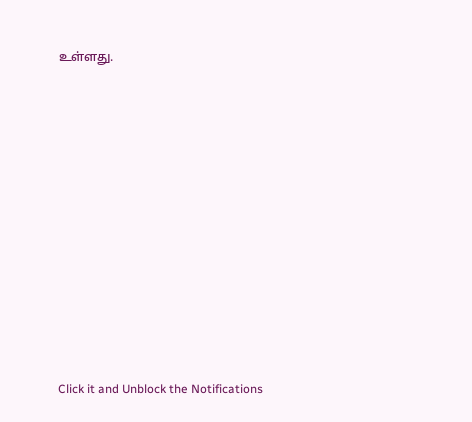உள்ளது.












Click it and Unblock the Notifications